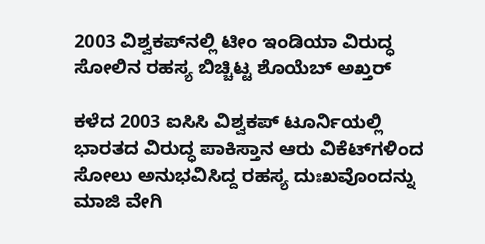2003 ವಿಶ್ವಕಪ್‌ನಲ್ಲಿ ಟೀಂ ಇಂಡಿಯಾ ವಿರುದ್ಧ ಸೋಲಿನ ರಹಸ್ಯ ಬಿಚ್ಚಿಟ್ಟ ಶೊಯೆಬ್ ಅಖ್ತರ್‌

ಕಳೆದ 2003 ಐಸಿಸಿ ವಿಶ್ವಕಪ್‌ ಟೂರ್ನಿಯಲ್ಲಿ ಭಾರತದ ವಿರುದ್ಧ ಪಾಕಿಸ್ತಾನ ಆರು ವಿಕೆಟ್‌ಗಳಿಂದ ಸೋಲು ಅನುಭವಿಸಿದ್ದ ರಹಸ್ಯ ದುಃಖವೊಂದನ್ನು ಮಾಜಿ ವೇಗಿ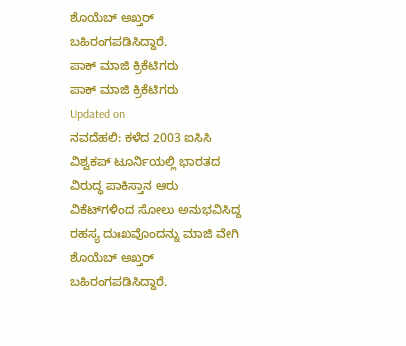ಶೊಯೆಬ್‌ ಅಖ್ತರ್‌ ಬಹಿರಂಗಪಡಿಸಿದ್ದಾರೆ.
ಪಾಕ್ ಮಾಜಿ ಕ್ರಿಕೆಟಿಗರು
ಪಾಕ್ ಮಾಜಿ ಕ್ರಿಕೆಟಿಗರು
Updated on
ನವದೆಹಲಿ: ಕಳೆದ 2003 ಐಸಿಸಿ ವಿಶ್ವಕಪ್‌ ಟೂರ್ನಿಯಲ್ಲಿ ಭಾರತದ ವಿರುದ್ಧ ಪಾಕಿಸ್ತಾನ ಆರು ವಿಕೆಟ್‌ಗಳಿಂದ ಸೋಲು ಅನುಭವಿಸಿದ್ದ ರಹಸ್ಯ ದುಃಖವೊಂದನ್ನು ಮಾಜಿ ವೇಗಿ ಶೊಯೆಬ್‌ ಅಖ್ತರ್‌ ಬಹಿರಂಗಪಡಿಸಿದ್ದಾರೆ.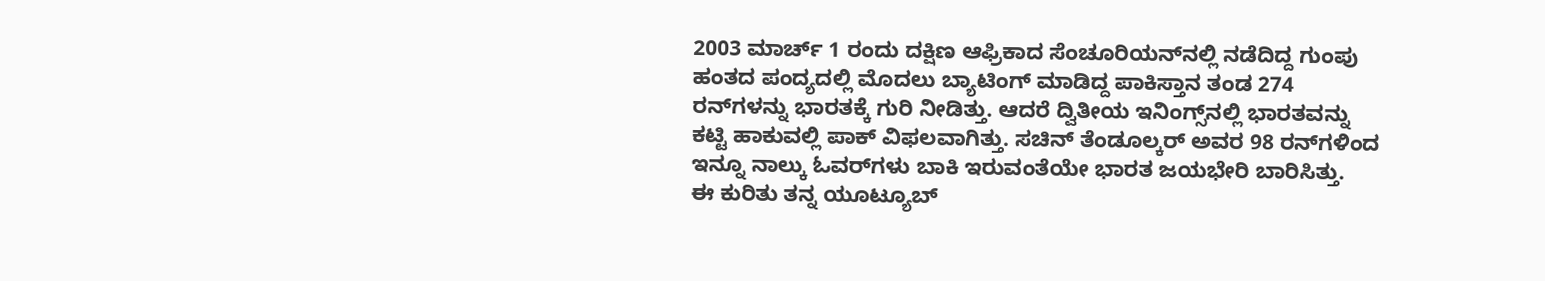2003 ಮಾರ್ಚ್‌ 1 ರಂದು ದಕ್ಷಿಣ ಆಫ್ರಿಕಾದ ಸೆಂಚೂರಿಯನ್‌ನಲ್ಲಿ ನಡೆದಿದ್ದ ಗುಂಪು ಹಂತದ ಪಂದ್ಯದಲ್ಲಿ ಮೊದಲು ಬ್ಯಾಟಿಂಗ್ ಮಾಡಿದ್ದ ಪಾಕಿಸ್ತಾನ ತಂಡ 274 ರನ್‌ಗಳನ್ನು ಭಾರತಕ್ಕೆ ಗುರಿ ನೀಡಿತ್ತು. ಆದರೆ ದ್ವಿತೀಯ ಇನಿಂಗ್ಸ್‌ನಲ್ಲಿ ಭಾರತವನ್ನು ಕಟ್ಟಿ ಹಾಕುವಲ್ಲಿ ಪಾಕ್‌ ವಿಫಲವಾಗಿತ್ತು. ಸಚಿನ್‌ ತೆಂಡೂಲ್ಕರ್‌ ಅವರ 98 ರನ್‌ಗಳಿಂದ ಇನ್ನೂ ನಾಲ್ಕು ಓವರ್‌ಗಳು ಬಾಕಿ ಇರುವಂತೆಯೇ ಭಾರತ ಜಯಭೇರಿ ಬಾರಿಸಿತ್ತು.
ಈ ಕುರಿತು ತನ್ನ ಯೂಟ್ಯೂಬ್‌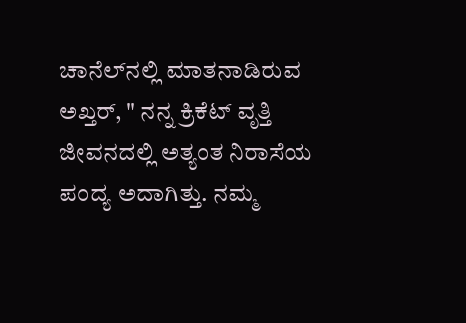ಚಾನೆಲ್‌ನಲ್ಲಿ ಮಾತನಾಡಿರುವ ಅಖ್ತರ್‌, " ನನ್ನ ಕ್ರಿಕೆಟ್ ವೃತ್ತಿ ಜೀವನದಲ್ಲಿ ಅತ್ಯಂತ ನಿರಾಸೆಯ ಪಂದ್ಯ ಅದಾಗಿತ್ತು. ನಮ್ಮ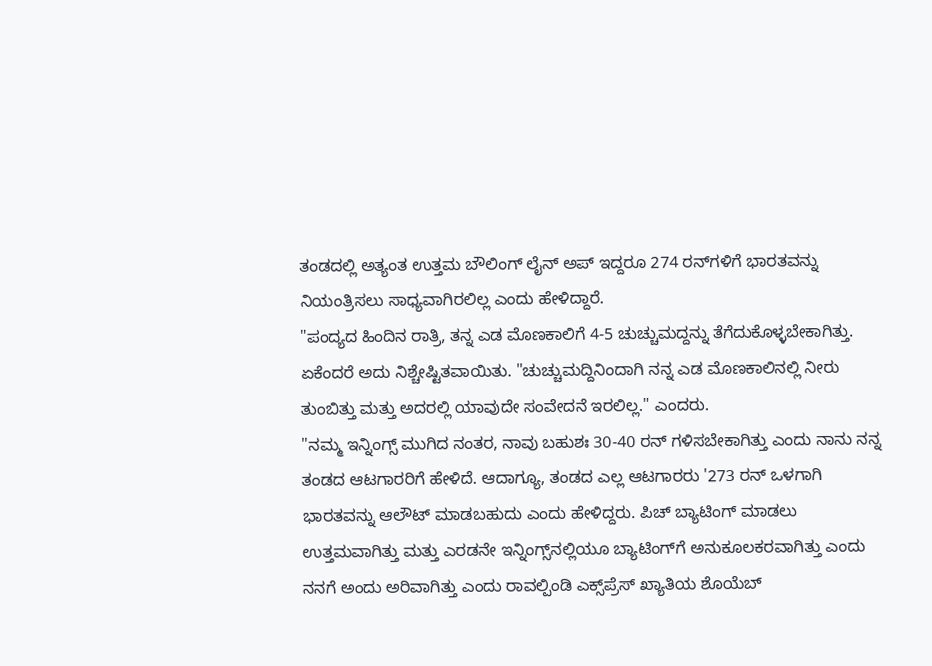ತಂಡದಲ್ಲಿ ಅತ್ಯಂತ ಉತ್ತಮ ಬೌಲಿಂಗ್‌ ಲೈನ್‌ ಅಪ್‌ ಇದ್ದರೂ 274 ರನ್‌ಗಳಿಗೆ ಭಾರತವನ್ನು ನಿಯಂತ್ರಿಸಲು ಸಾಧ್ಯವಾಗಿರಲಿಲ್ಲ ಎಂದು ಹೇಳಿದ್ದಾರೆ.
"ಪಂದ್ಯದ ಹಿಂದಿನ ರಾತ್ರಿ, ತನ್ನ ಎಡ ಮೊಣಕಾಲಿಗೆ 4-5 ಚುಚ್ಚುಮದ್ದನ್ನು ತೆಗೆದುಕೊಳ್ಳಬೇಕಾಗಿತ್ತು. ಏಕೆಂದರೆ ಅದು ನಿಶ್ಚೇಷ್ಟಿತವಾಯಿತು. "ಚುಚ್ಚುಮದ್ದಿನಿಂದಾಗಿ ನನ್ನ ಎಡ ಮೊಣಕಾಲಿನಲ್ಲಿ ನೀರು ತುಂಬಿತ್ತು ಮತ್ತು ಅದರಲ್ಲಿ ಯಾವುದೇ ಸಂವೇದನೆ ಇರಲಿಲ್ಲ." ಎಂದರು.
"ನಮ್ಮ ಇನ್ನಿಂಗ್ಸ್ ಮುಗಿದ ನಂತರ, ನಾವು ಬಹುಶಃ 30-40 ರನ್ ಗಳಿಸಬೇಕಾಗಿತ್ತು ಎಂದು ನಾನು ನನ್ನ ತಂಡದ ಆಟಗಾರರಿಗೆ ಹೇಳಿದೆ. ಆದಾಗ್ಯೂ, ತಂಡದ ಎಲ್ಲ ಆಟಗಾರರು '273 ರನ್‌ ಒಳಗಾಗಿ ಭಾರತವನ್ನು ಆಲೌಟ್‌ ಮಾಡಬಹುದು ಎಂದು ಹೇಳಿದ್ದರು. ಪಿಚ್ ಬ್ಯಾಟಿಂಗ್ ಮಾಡಲು ಉತ್ತಮವಾಗಿತ್ತು ಮತ್ತು ಎರಡನೇ ಇನ್ನಿಂಗ್ಸ್‌ನಲ್ಲಿಯೂ ಬ್ಯಾಟಿಂಗ್‌ಗೆ ಅನುಕೂಲಕರವಾಗಿತ್ತು ಎಂದು ನನಗೆ ಅಂದು ಅರಿವಾಗಿತ್ತು ಎಂದು ರಾವಲ್ಪಿಂಡಿ ಎಕ್ಸ್‌ಪ್ರೆಸ್‌ ಖ್ಯಾತಿಯ ಶೊಯೆಬ್‌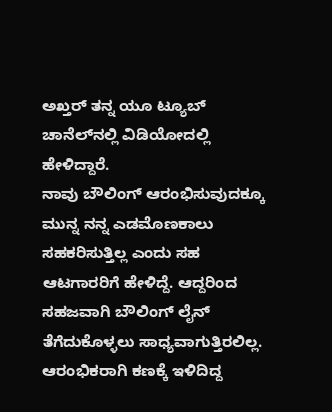ಅಖ್ತರ್‌ ತನ್ನ ಯೂ ಟ್ಯೂಬ್‌ ಚಾನೆಲ್‌ನಲ್ಲಿ ವಿಡಿಯೋದಲ್ಲಿ ಹೇಳಿದ್ದಾರೆ.
ನಾವು ಬೌಲಿಂಗ್‌ ಆರಂಭಿಸುವುದಕ್ಕೂ ಮುನ್ನ ನನ್ನ ಎಡಮೊಣಕಾಲು ಸಹಕರಿಸುತ್ತಿಲ್ಲ ಎಂದು ಸಹ ಆಟಗಾರರಿಗೆ ಹೇಳಿದ್ದೆ. ಆದ್ದರಿಂದ ಸಹಜವಾಗಿ ಬೌಲಿಂಗ್‌ ಲೈನ್‌ ತೆಗೆದುಕೊಳ್ಳಲು ಸಾಧ್ಯವಾಗುತ್ತಿರಲಿಲ್ಲ. ಆರಂಭಿಕರಾಗಿ ಕಣಕ್ಕೆ ಇಳಿದಿದ್ದ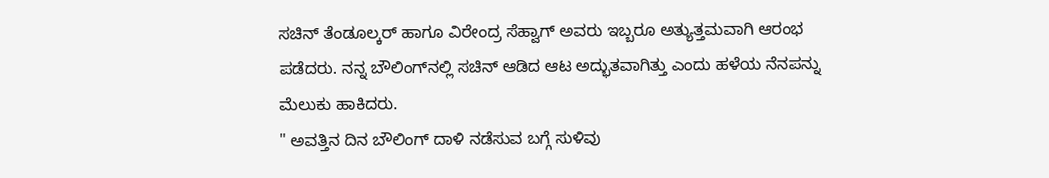ಸಚಿನ್‌ ತೆಂಡೂಲ್ಕರ್‌ ಹಾಗೂ ವಿರೇಂದ್ರ ಸೆಹ್ವಾಗ್ ಅವರು ಇಬ್ಬರೂ ಅತ್ಯುತ್ತಮವಾಗಿ ಆರಂಭ ಪಡೆದರು. ನನ್ನ ಬೌಲಿಂಗ್‌ನಲ್ಲಿ ಸಚಿನ್‌ ಆಡಿದ ಆಟ ಅದ್ಭುತವಾಗಿತ್ತು ಎಂದು ಹಳೆಯ ನೆನಪನ್ನು ಮೆಲುಕು ಹಾಕಿದರು.
" ಅವತ್ತಿನ ದಿನ ಬೌಲಿಂಗ್‌ ದಾಳಿ ನಡೆಸುವ ಬಗ್ಗೆ ಸುಳಿವು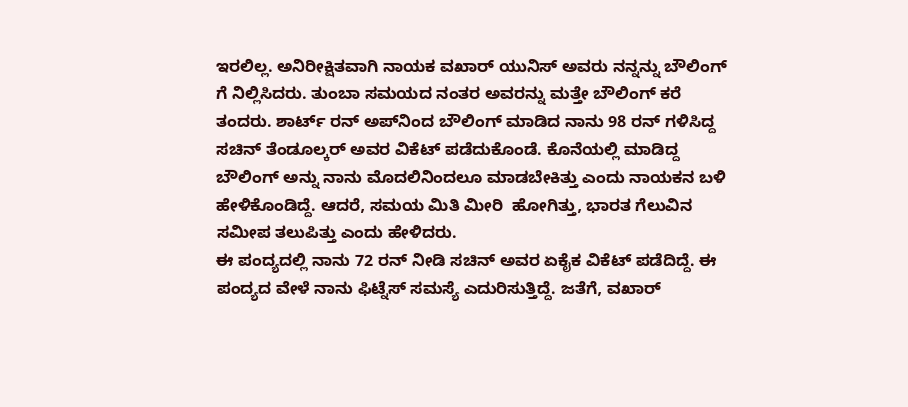ಇರಲಿಲ್ಲ. ಅನಿರೀಕ್ಷಿತವಾಗಿ ನಾಯಕ ವಖಾರ್‌ ಯುನಿಸ್‌ ಅವರು ನನ್ನನ್ನು ಬೌಲಿಂಗ್‌ ಗೆ ನಿಲ್ಲಿಸಿದರು. ತುಂಬಾ ಸಮಯದ ನಂತರ ಅವರನ್ನು ಮತ್ತೇ ಬೌಲಿಂಗ್‌ ಕರೆ ತಂದರು. ಶಾರ್ಟ್‌ ರನ್‌ ಅಪ್‌ನಿಂದ ಬೌಲಿಂಗ್‌ ಮಾಡಿದ ನಾನು 98 ರನ್‌ ಗಳಿಸಿದ್ದ ಸಚಿನ್‌ ತೆಂಡೂಲ್ಕರ್‌ ಅವರ ವಿಕೆಟ್‌ ಪಡೆದುಕೊಂಡೆ. ಕೊನೆಯಲ್ಲಿ ಮಾಡಿದ್ದ ಬೌಲಿಂಗ್‌ ಅನ್ನು ನಾನು ಮೊದಲಿನಿಂದಲೂ ಮಾಡಬೇಕಿತ್ತು ಎಂದು ನಾಯಕನ ಬಳಿ ಹೇಳಿಕೊಂಡಿದ್ದೆ. ಆದರೆ, ಸಮಯ ಮಿತಿ ಮೀರಿ  ಹೋಗಿತ್ತು, ಭಾರತ ಗೆಲುವಿನ ಸಮೀಪ ತಲುಪಿತ್ತು ಎಂದು ಹೇಳಿದರು.
ಈ ಪಂದ್ಯದಲ್ಲಿ ನಾನು 72 ರನ್‌ ನೀಡಿ ಸಚಿನ್‌ ಅವರ ಏಕೈಕ ವಿಕೆಟ್‌ ಪಡೆದಿದ್ದೆ. ಈ ಪಂದ್ಯದ ವೇಳೆ ನಾನು ಫಿಟ್ನೆಸ್‌ ಸಮಸ್ಯೆ ಎದುರಿಸುತ್ತಿದ್ದೆ. ಜತೆಗೆ, ವಖಾರ್‌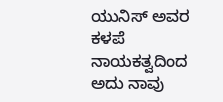ಯುನಿಸ್‌ ಅವರ ಕಳಪೆ ನಾಯಕತ್ವದಿಂದ ಅದು ನಾವು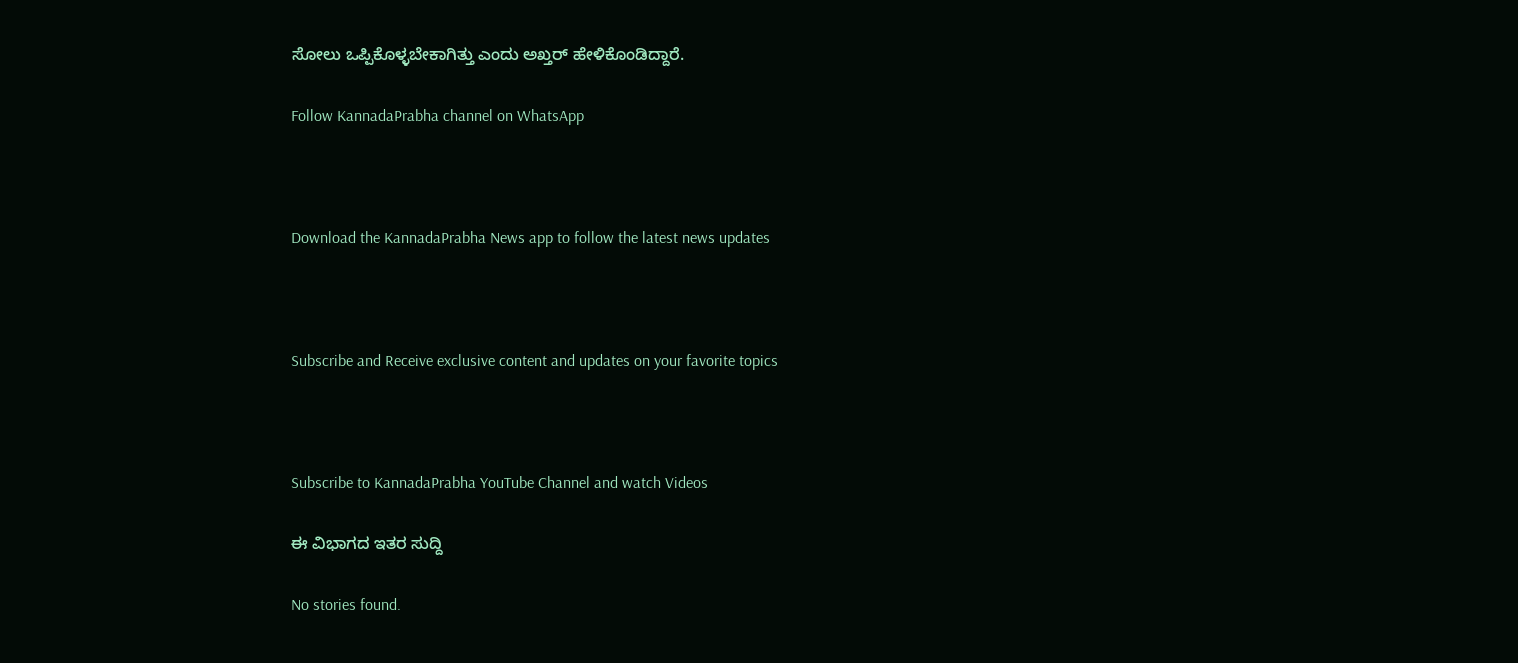ಸೋಲು ಒಪ್ಪಿಕೊಳ್ಳಬೇಕಾಗಿತ್ತು ಎಂದು ಅಖ್ತರ್‌ ಹೇಳಿಕೊಂಡಿದ್ದಾರೆ.

Follow KannadaPrabha channel on WhatsApp



Download the KannadaPrabha News app to follow the latest news updates



Subscribe and Receive exclusive content and updates on your favorite topics



Subscribe to KannadaPrabha YouTube Channel and watch Videos

ಈ ವಿಭಾಗದ ಇತರ ಸುದ್ದಿ

No stories found.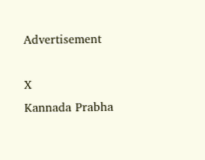Advertisement

X
Kannada Prabha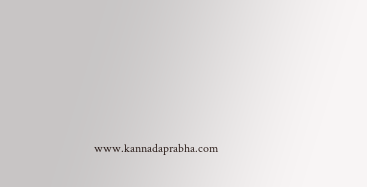www.kannadaprabha.com